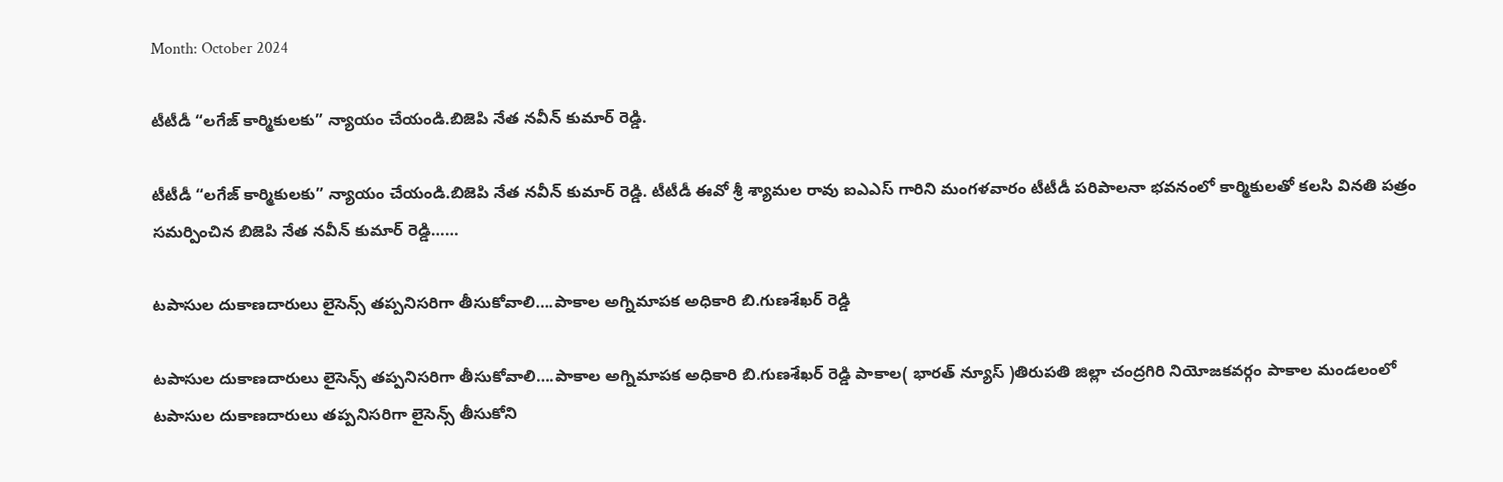Month: October 2024

టీటీడీ “లగేజ్ కార్మికులకు” న్యాయం చేయండి.బిజెపి నేత నవీన్ కుమార్ రెడ్డి.

టీటీడీ “లగేజ్ కార్మికులకు” న్యాయం చేయండి.బిజెపి నేత నవీన్ కుమార్ రెడ్డి. టీటీడీ ఈవో శ్రీ శ్యామల రావు ఐఎఎస్ గారిని మంగళవారం టీటీడీ పరిపాలనా భవనంలో కార్మికులతో కలసి వినతి పత్రం సమర్పించిన బిజెపి నేత నవీన్ కుమార్ రెడ్డి……

టపాసుల దుకాణదారులు లైసెన్స్ తప్పనిసరిగా తీసుకోవాలి….పాకాల అగ్నిమాపక అధికారి బి.గుణశేఖర్ రెడ్డి

టపాసుల దుకాణదారులు లైసెన్స్ తప్పనిసరిగా తీసుకోవాలి….పాకాల అగ్నిమాపక అధికారి బి.గుణశేఖర్ రెడ్డి పాకాల( భారత్ న్యూస్ )తిరుపతి జిల్లా చంద్రగిరి నియోజకవర్గం పాకాల మండలంలో టపాసుల దుకాణదారులు తప్పనిసరిగా లైసెన్స్ తీసుకోని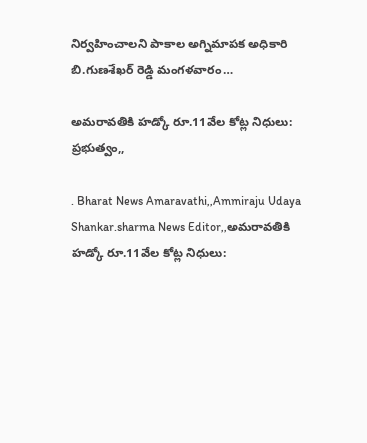నిర్వహించాలని పాకాల అగ్నిమాపక అధికారి బి.గుణశేఖర్ రెడ్డి మంగళవారం…

అమరావతికి హడ్కో రూ.11వేల కోట్ల నిధులు: ప్రభుత్వం,,

. Bharat News Amaravathi,,Ammiraju Udaya Shankar.sharma News Editor,,అమరావతికి హడ్కో రూ.11వేల కోట్ల నిధులు: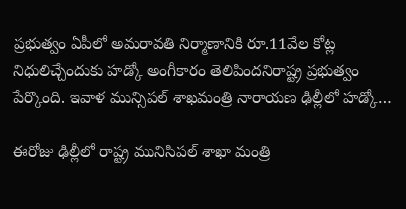ప్రభుత్వం ఏపీలో అమరావతి నిర్మాణానికి రూ.11వేల కోట్ల నిధులిచ్చేందుకు హడ్కో అంగీకారం తెలిపిందనిరాష్ట్ర ప్రభుత్వం పేర్కొంది. ఇవాళ మున్సిపల్ శాఖమంత్రి నారాయణ ఢిల్లీలో హడ్కో…

ఈరోజు ఢిల్లీలో రాష్ట్ర మునిసిపల్ శాఖా మంత్రి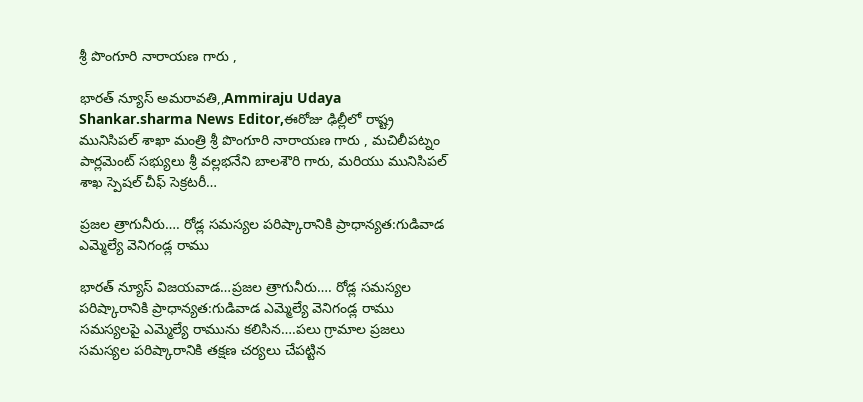శ్రీ పొంగూరి నారాయణ గారు ,

భారత్ న్యూస్ అమరావతి,,Ammiraju Udaya Shankar.sharma News Editor,ఈరోజు ఢిల్లీలో రాష్ట్ర మునిసిపల్ శాఖా మంత్రి శ్రీ పొంగూరి నారాయణ గారు , మచిలీపట్నం పార్లమెంట్ సభ్యులు శ్రీ వల్లభనేని బాలశౌరి గారు, మరియు మునిసిపల్ శాఖ స్పెషల్ చీఫ్ సెక్రటరీ…

ప్రజల త్రాగునీరు…. రోడ్ల సమస్యల పరిష్కారానికి ప్రాధాన్యత:గుడివాడ ఎమ్మెల్యే వెనిగండ్ల రాము

భారత్ న్యూస్ విజయవాడ…ప్రజల త్రాగునీరు…. రోడ్ల సమస్యల పరిష్కారానికి ప్రాధాన్యత:గుడివాడ ఎమ్మెల్యే వెనిగండ్ల రాము సమస్యలపై ఎమ్మెల్యే రామును కలిసిన….పలు గ్రామాల ప్రజలు సమస్యల పరిష్కారానికి తక్షణ చర్యలు చేపట్టిన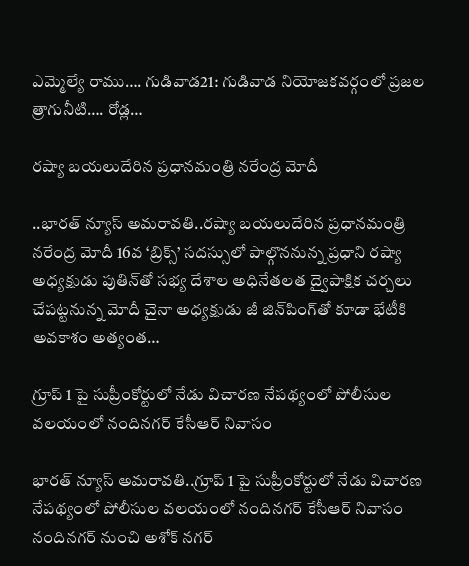ఎమ్మెల్యే రాము…. గుడివాడ21: గుడివాడ నియోజకవర్గంలో ప్రజల త్రాగునీటి…. రోడ్ల…

రష్యా బయలుదేరిన ప్రధానమంత్రి నరేంద్ర మోదీ

..భారత్ న్యూస్ అమరావతి..రష్యా బయలుదేరిన ప్రధానమంత్రి నరేంద్ర మోదీ 16వ ‘బ్రిక్స్’ సదస్సులో పాల్గొననున్న ప్రధాని రష్యా అధ్యక్షుడు పుతిన్‌తో సభ్య దేశాల అధినేతలత ద్వైపాక్షిక చర్చలు చేపట్టనున్న మోదీ చైనా అధ్యక్షుడు జీ జిన్‌పింగ్‌తో కూడా భేటీకి అవకాశం అత్యంత…

గ్రూప్ 1 పై సుప్రీంకోర్టులో నేడు విచారణ నేపథ్యంలో పోలీసుల వలయంలో నందినగర్ కేసీఆర్ నివాసం

భారత్ న్యూస్ అమరావతి..గ్రూప్ 1 పై సుప్రీంకోర్టులో నేడు విచారణ నేపథ్యంలో పోలీసుల వలయంలో నందినగర్ కేసీఆర్ నివాసం నందినగర్ నుంచి అశోక్ నగర్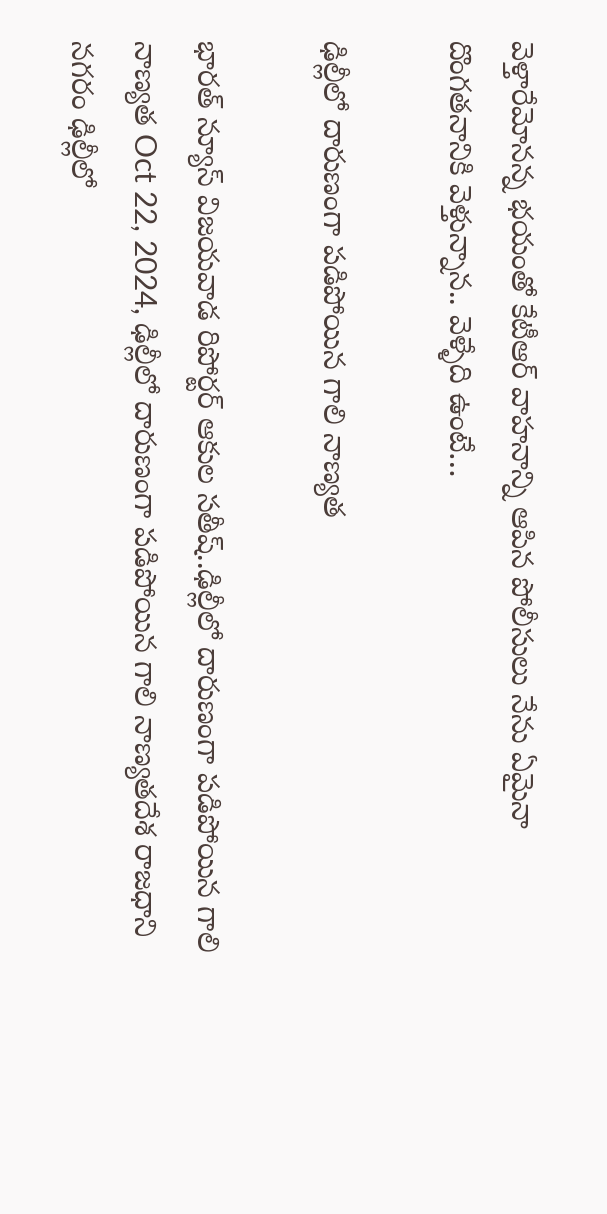వెళ్తారేమోనన్న భయంతో కేటీఆర్ వాహనాన్ని ఆపిన పోలీసులు నేను ఏమైనా దొంగతనానికి వెళ్తున్నాన.. వెళ్ళేది ఉంటే…

ఢిల్లీలో దారుణంగా పడిపోయిన గాలి నాణ్యత

భారత్ న్యూస్ విజయవాడ రిపోర్టర్ ఆకుల సతీష్..ఢిల్లీలో దారుణంగా పడిపోయిన గాలి నాణ్యత Oct 22, 2024, ఢిల్లీలో దారుణంగా పడిపోయిన గాలి నాణ్యతదేశ రాజధాని నగరం ఢిల్లీలో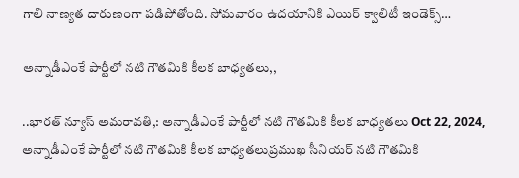గాలి నాణ్యత దారుణంగా పడిపోతోంది. సోమవారం ఉదయానికి ఎయిర్‌ క్వాలిటీ ఇండెక్స్‌…

అన్నాడీఎంకే పార్టీలో నటి గౌతమికి కీలక బాధ్యతలు,,

..భారత్ న్యూస్ అమరావతి,: అన్నాడీఎంకే పార్టీలో నటి గౌతమికి కీలక బాధ్యతలు Oct 22, 2024, అన్నాడీఎంకే పార్టీలో నటి గౌతమికి కీలక బాధ్యతలుప్రముఖ సీనియర్‌ నటి గౌతమికి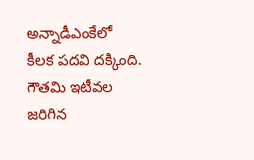అన్నాడీఎంకేలో కీలక పదవి దక్కింది. గౌతమి ఇటీవల జరిగిన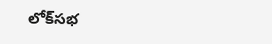లోక్‌సభ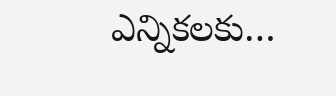ఎన్నికలకు…